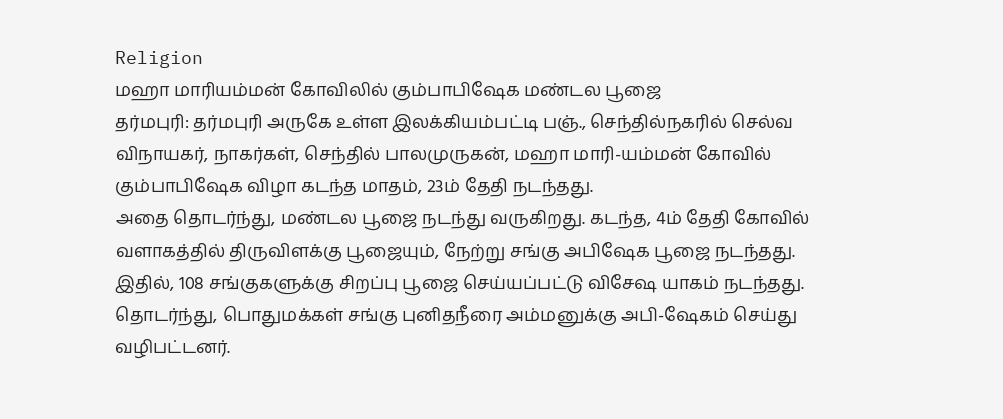Religion
மஹா மாரியம்மன் கோவிலில் கும்பாபிஷேக மண்டல பூஜை
தர்மபுரி: தர்மபுரி அருகே உள்ள இலக்கியம்பட்டி பஞ்., செந்தில்நகரில் செல்வ விநாயகர், நாகர்கள், செந்தில் பாலமுருகன், மஹா மாரி-யம்மன் கோவில் கும்பாபிஷேக விழா கடந்த மாதம், 23ம் தேதி நடந்தது.
அதை தொடர்ந்து, மண்டல பூஜை நடந்து வருகிறது. கடந்த, 4ம் தேதி கோவில் வளாகத்தில் திருவிளக்கு பூஜையும், நேற்று சங்கு அபிஷேக பூஜை நடந்தது. இதில், 108 சங்குகளுக்கு சிறப்பு பூஜை செய்யப்பட்டு விசேஷ யாகம் நடந்தது. தொடர்ந்து, பொதுமக்கள் சங்கு புனிதநீரை அம்மனுக்கு அபி-ஷேகம் செய்து வழிபட்டனர்.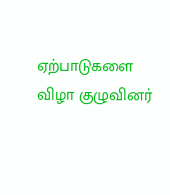ஏற்பாடுகளை விழா குழுவினர்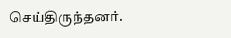செய்திருந்தனர்.